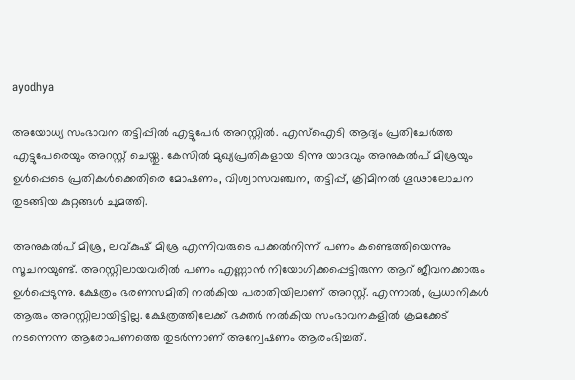ayodhya

അയോധ്യ സംഭാവന തട്ടിപ്പില്‍ എട്ടുപേർ അറസ്റ്റിൽ. എസ്ഐടി ആദ്യം പ്രതിചേർത്ത എട്ടുപേരെയും അറസ്റ്റ് ചെയ്തു. കേസിൽ മുഖ്യപ്രതികളായ ടിന്നു യാദവും അനുകൽപ് മിശ്രയും ഉൾപ്പെടെ പ്രതികൾക്കെതിരെ മോഷണം, വിശ്വാസവഞ്ചന, തട്ടിപ്പ്, ക്രിമിനൽ ഗൂഢാലോചന തുടങ്ങിയ കുറ്റങ്ങൾ ചുമത്തി.

അനുകൽപ് മിശ്ര, ലവ്കുഷ് മിശ്ര എന്നിവരുടെ പക്കൽനിന്ന് പണം കണ്ടെത്തിയെന്നും സൂചനയുണ്ട്. അറസ്റ്റിലായവരിൽ പണം എണ്ണാൻ നിയോഗിക്കപ്പെട്ടിരുന്ന ആറ് ജീവനക്കാരും ഉൾപ്പെടുന്നു. ക്ഷേത്രം ഭരണസമിതി നൽകിയ പരാതിയിലാണ് അറസ്റ്റ്. എന്നാൽ, പ്രധാനികൾ ആരും അറസ്റ്റിലായിട്ടില്ല. ക്ഷേത്രത്തിലേക്ക് ഭക്തർ നൽകിയ സംഭാവനകളിൽ ക്രമക്കേട് നടന്നെന്ന ആരോപണത്തെ തുടർന്നാണ് അന്വേഷണം ആരംഭിച്ചത്.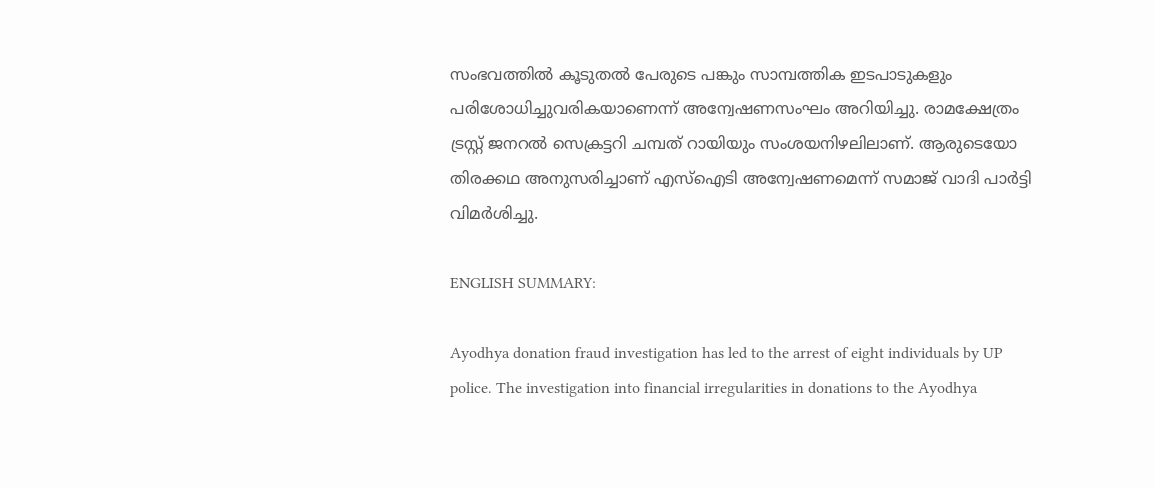സംഭവത്തിൽ കൂടുതൽ പേരുടെ പങ്കും സാമ്പത്തിക ഇടപാടുകളും പരിശോധിച്ചുവരികയാണെന്ന് അന്വേഷണസംഘം അറിയിച്ചു. രാമക്ഷേത്രം ട്രസ്റ്റ് ജനറൽ സെക്രട്ടറി ചമ്പത് റായിയും സംശയനിഴലിലാണ്. ആരുടെയോ തിരക്കഥ അനുസരിച്ചാണ് എസ്ഐടി അന്വേഷണമെന്ന് സമാജ് വാദി പാർട്ടി വിമർശിച്ചു.

ENGLISH SUMMARY:

Ayodhya donation fraud investigation has led to the arrest of eight individuals by UP police. The investigation into financial irregularities in donations to the Ayodhya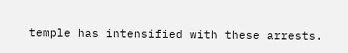temple has intensified with these arrests.